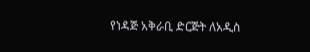የነዳጅ አቅራቢ ድርጅት ለአዲስ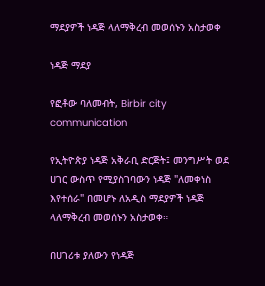ማደያዎች ነዳጅ ላለማቅረብ መወሰኑን አስታወቀ

ነዳጅ ማደያ

የፎቶው ባለመብት, Birbir city communication

የኢትዮጵያ ነዳጅ አቅራቢ ድርጅት፤ መንግሥት ወደ ሀገር ውስጥ የሚያስገባውን ነዳጅ "ለመቀነስ እየተሰራ" በመሆኑ ለአዲስ ማደያዎች ነዳጅ ላለማቅረብ መወሰኑን አስታወቀ።

በሀገሪቱ ያለውን የነዳጅ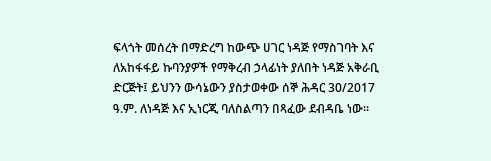ፍላጎት መሰረት በማድረግ ከውጭ ሀገር ነዳጅ የማስገባት እና ለአከፋፋይ ኩባንያዎች የማቅረብ ኃላፊነት ያለበት ነዳጅ አቅራቢ ድርጅት፤ ይህንን ውሳኔውን ያስታወቀው ሰኞ ሕዳር 30/2017 ዓ.ም. ለነዳጅ እና ኢነርጂ ባለስልጣን በጻፈው ደብዳቤ ነው።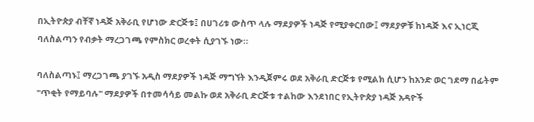በኢትዮጵያ ብቸኛ ነዳጅ አቅራቢ የሆነው ድርጅቱ፤ በሀገሪቱ ውስጥ ላሉ ማደያዎች ነዳጅ የሚያቀርበው፤ ማደያዎቹ ከነዳጅ እና ኢነርጂ ባለስልጣን የብቃት ማረጋገጫ የምስክር ወረቀት ሲያገኙ ነው።

ባለስልጣኑ፤ ማረጋገጫ ያገኙ አዲስ ማደያዎች ነዳጅ ማግኘት እንዲጀምሩ ወደ አቅራቢ ድርጅቱ የሚልክ ሲሆን ከአንድ ወር ገደማ በፊትም "ጥቂት የማይባሉ" ማደያዎች በተመሳሳይ መልኩ ወደ አቅራቢ ድርጅቱ ተልከው እንደነበር የኢትዮጵያ ነዳጅ አዳዮች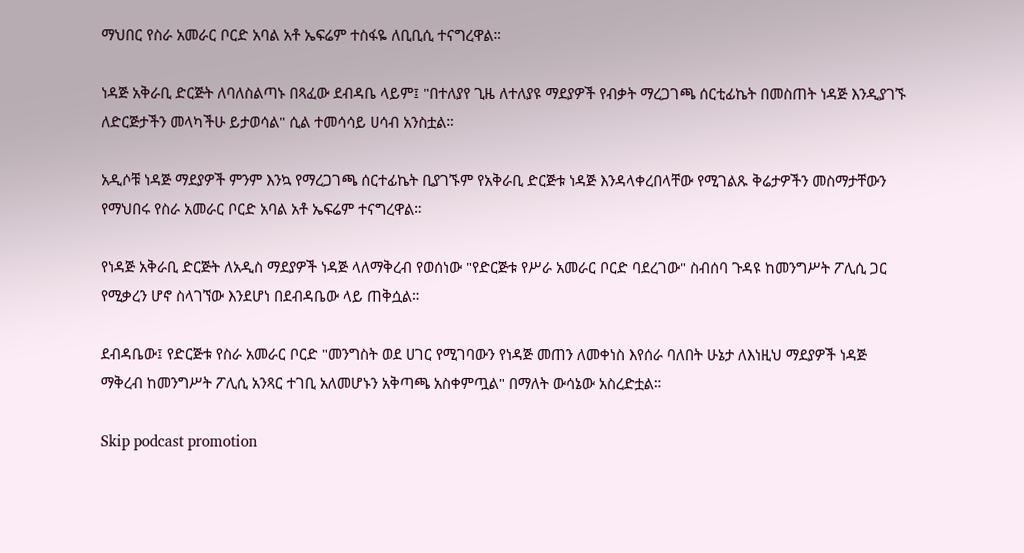ማህበር የስራ አመራር ቦርድ አባል አቶ ኤፍሬም ተስፋዬ ለቢቢሲ ተናግረዋል።

ነዳጅ አቅራቢ ድርጅት ለባለስልጣኑ በጻፈው ደብዳቤ ላይም፤ "በተለያየ ጊዜ ለተለያዩ ማደያዎች የብቃት ማረጋገጫ ሰርቲፊኬት በመስጠት ነዳጅ እንዲያገኙ ለድርጅታችን መላካችሁ ይታወሳል" ሲል ተመሳሳይ ሀሳብ አንስቷል።

አዲሶቹ ነዳጅ ማደያዎች ምንም እንኳ የማረጋገጫ ሰርተፊኬት ቢያገኙም የአቅራቢ ድርጅቱ ነዳጅ እንዳላቀረበላቸው የሚገልጹ ቅሬታዎችን መስማታቸውን የማህበሩ የስራ አመራር ቦርድ አባል አቶ ኤፍሬም ተናግረዋል።

የነዳጅ አቅራቢ ድርጅት ለአዲስ ማደያዎች ነዳጅ ላለማቅረብ የወሰነው "የድርጅቱ የሥራ አመራር ቦርድ ባደረገው" ስብሰባ ጉዳዩ ከመንግሥት ፖሊሲ ጋር የሚቃረን ሆኖ ስላገኘው እንደሆነ በደብዳቤው ላይ ጠቅሷል።

ደብዳቤው፤ የድርጅቱ የስራ አመራር ቦርድ "መንግስት ወደ ሀገር የሚገባውን የነዳጅ መጠን ለመቀነስ እየሰራ ባለበት ሁኔታ ለእነዚህ ማደያዎች ነዳጅ ማቅረብ ከመንግሥት ፖሊሲ አንጻር ተገቢ አለመሆኑን አቅጣጫ አስቀምጧል" በማለት ውሳኔው አስረድቷል።

Skip podcast promotion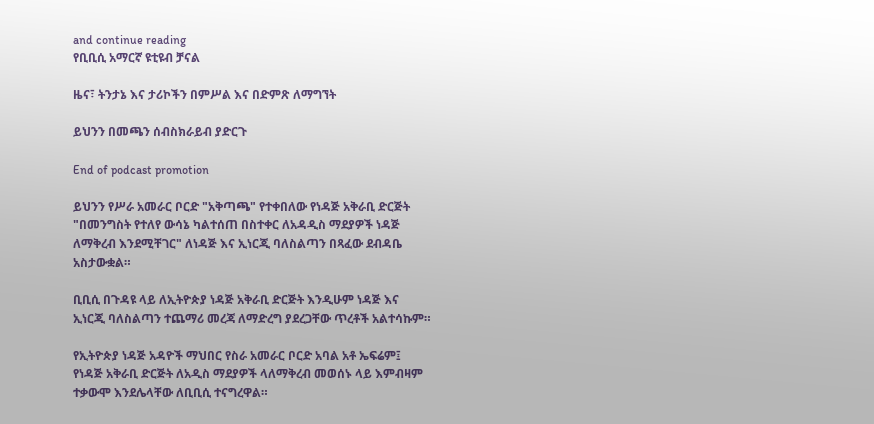and continue reading
የቢቢሲ አማርኛ ዩቲዩብ ቻናል

ዜና፣ ትንታኔ እና ታሪኮችን በምሥል እና በድምጽ ለማግኘት

ይህንን በመጫን ሰብስክራይብ ያድርጉ

End of podcast promotion

ይህንን የሥራ አመራር ቦርድ "አቅጣጫ" የተቀበለው የነዳጅ አቅራቢ ድርጅት "በመንግስት የተለየ ውሳኔ ካልተሰጠ በስተቀር ለአዳዲስ ማደያዎች ነዳጅ ለማቅረብ እንደሚቸገር" ለነዳጅ እና ኢነርጂ ባለስልጣን በጻፈው ደብዳቤ አስታውቋል።

ቢቢሲ በጉዳዩ ላይ ለኢትዮጵያ ነዳጅ አቅራቢ ድርጅት እንዲሁም ነዳጅ እና ኢነርጂ ባለስልጣን ተጨማሪ መረጃ ለማድረግ ያደረጋቸው ጥረቶች አልተሳኩም።

የኢትዮጵያ ነዳጅ አዳዮች ማህበር የስራ አመራር ቦርድ አባል አቶ ኤፍሬም፤ የነዳጅ አቅራቢ ድርጅት ለአዲስ ማደያዎች ላለማቅረብ መወሰኑ ላይ እምብዛም ተቃውሞ እንደሌላቸው ለቢቢሲ ተናግረዋል።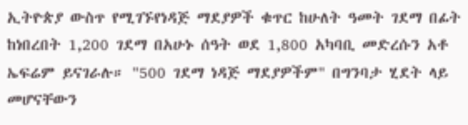ኢትዮጵያ ውስጥ የሚገኙየነዳጅ ማደያዎች ቁጥር ከሁለት ዓመት ገደማ በፊት ከነበረበት 1,200 ገደማ በአሁኑ ሰዓት ወደ 1,800 አካባቢ መድረሱን አቶ ኤፍሬም ይናገራሉ። "500 ገደማ ነዳጅ ማደያዎችም" በግንባታ ሂደት ላይ መሆናቸውን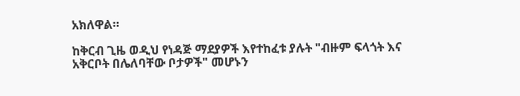አክለዋል።

ከቅርብ ጊዜ ወዲህ የነዳጅ ማደያዎች እየተከፈቱ ያሉት "ብዙም ፍላጎት እና አቅርቦት በሌለባቸው ቦታዎች" መሆኑን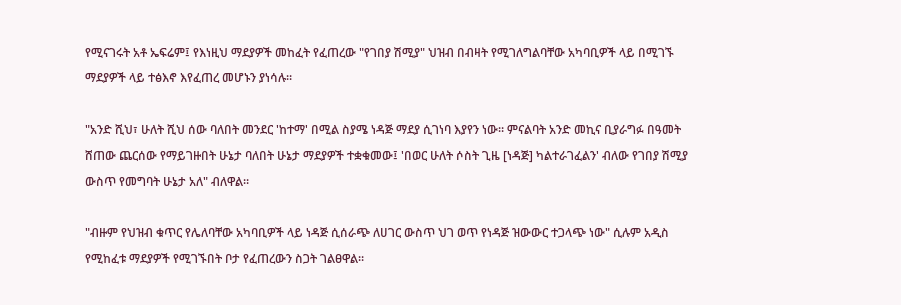የሚናገሩት አቶ ኤፍሬም፤ የእነዚህ ማደያዎች መከፈት የፈጠረው "የገበያ ሽሚያ" ህዝብ በብዛት የሚገለግልባቸው አካባቢዎች ላይ በሚገኙ ማደያዎች ላይ ተፅእኖ እየፈጠረ መሆኑን ያነሳሉ።

"አንድ ሺህ፣ ሁለት ሺህ ሰው ባለበት መንደር 'ከተማ' በሚል ስያሜ ነዳጅ ማደያ ሲገነባ እያየን ነው። ምናልባት አንድ መኪና ቢያራግፉ በዓመት ሸጠው ጨርሰው የማይገዙበት ሁኔታ ባለበት ሁኔታ ማደያዎች ተቋቁመው፤ 'በወር ሁለት ሶስት ጊዜ [ነዳጅ] ካልተራገፈልን' ብለው የገበያ ሽሚያ ውስጥ የመግባት ሁኔታ አለ" ብለዋል።

"ብዙም የህዝብ ቁጥር የሌለባቸው አካባቢዎች ላይ ነዳጅ ሲሰራጭ ለሀገር ውስጥ ህገ ወጥ የነዳጅ ዝውውር ተጋላጭ ነው" ሲሉም አዲስ የሚከፈቱ ማደያዎች የሚገኙበት ቦታ የፈጠረውን ስጋት ገልፀዋል።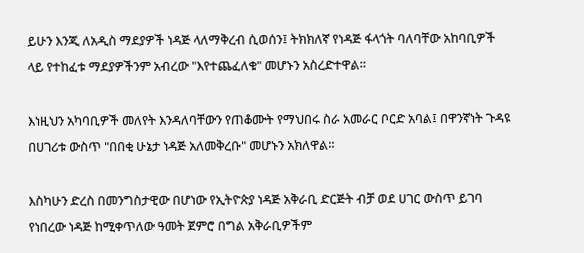ይሁን እንጂ ለአዲስ ማደያዎች ነዳጅ ላለማቅረብ ሲወሰን፤ ትክክለኛ የነዳጅ ፋላጎት ባለባቸው አከባቢዎች ላይ የተከፈቱ ማደያዎችንም አብረው "እየተጨፈለቁ" መሆኑን አስረድተዋል።

እነዚህን አካባቢዎች መለየት እንዳለባቸውን የጠቆሙት የማህበሩ ስራ አመራር ቦርድ አባል፤ በዋንኛነት ጉዳዩ በሀገሪቱ ውስጥ "በበቂ ሁኔታ ነዳጅ አለመቅረቡ" መሆኑን አክለዋል።

እስካሁን ድረስ በመንግስታዊው በሆነው የኢትዮጵያ ነዳጅ አቅራቢ ድርጅት ብቻ ወደ ሀገር ውስጥ ይገባ የነበረው ነዳጅ ከሚቀጥለው ዓመት ጀምሮ በግል አቅራቢዎችም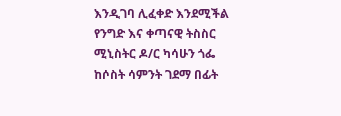እንዲገባ ሊፈቀድ እንደሚችል የንግድ እና ቀጣናዊ ትስስር ሚኒስትር ዶ/ር ካሳሁን ጎፌ ከሶስት ሳምንት ገደማ በፊት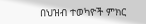በህዝብ ተወካዮች ምክር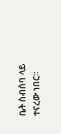ቤት ስብሰባ ላይ ተናረው ነበር።